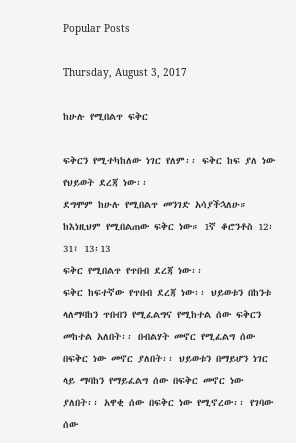Popular Posts

Thursday, August 3, 2017

ከሁሉ የሚበልጥ ፍቅር

ፍቅርን የሚተካከለው ነገር የለም፡፡ ፍቅር ከፍ ያለ ነው የህይወት ደረጃ ነው፡፡
ደግሞም ከሁሉ የሚበልጥ መንገድ አሳያችኋለሁ። ከእነዚህም የሚበልጠው ፍቅር ነው። 1ኛ ቆሮንቶስ 12፡31፣ 13፡13
ፍቅር የሚበልጥ የጥበብ ደረጃ ነው፡፡
ፍቅር ከፍተኛው የጥበብ ደረጃ ነው፡፡ ህይወቱን በከንቱ ላለማባከን ጥበብን የሚፈልግና የሚከተል ሰው ፍቅርን መከተል አለበት፡፡ በብልሃት መኖር የሚፈልግ ሰው በፍቅር ነው መኖር ያለበት፡፡ ህይወቱን በማይሆን ነገር ላይ ማባከን የማይፈልግ ሰው በፍቅር መኖር ነው ያለበት፡፡ አዋቂ ሰው በፍቅር ነው የሚኖረው፡፡ የገባው ሰው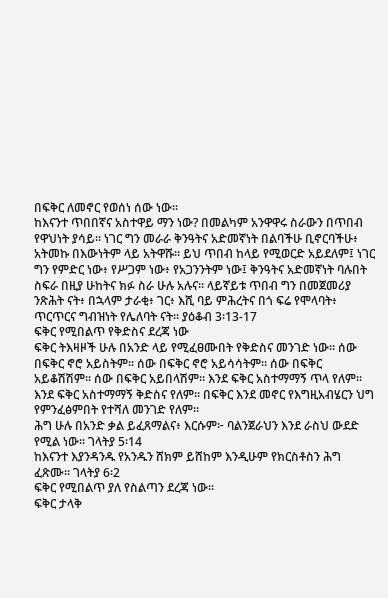በፍቅር ለመኖር የወሰነ ሰው ነው፡፡
ከእናንተ ጥበበኛና አስተዋይ ማን ነው? በመልካም አንዋዋሩ ስራውን በጥበብ የዋህነት ያሳይ። ነገር ግን መራራ ቅንዓትና አድመኛነት በልባችሁ ቢኖርባችሁ፥ አትመኩ በእውነትም ላይ አትዋሹ። ይህ ጥበብ ከላይ የሚወርድ አይደለም፤ ነገር ግን የምድር ነው፥ የሥጋም ነው፥ የአጋንንትም ነው፤ ቅንዓትና አድመኛነት ባሉበት ስፍራ በዚያ ሁከትና ክፉ ስራ ሁሉ አሉና። ላይኛይቱ ጥበብ ግን በመጀመሪያ ንጽሕት ናት፥ በኋላም ታራቂ፥ ገር፥ እሺ ባይ ምሕረትና በጎ ፍሬ የሞላባት፥ ጥርጥርና ግብዝነት የሌለባት ናት። ያዕቆብ 3፡13-17
ፍቅር የሚበልጥ የቅድስና ደረጃ ነው
ፍቅር ትእዛዞች ሁሉ በአንድ ላይ የሚፈፀሙበት የቅድስና መንገድ ነው፡፡ ሰው በፍቅር ኖሮ አይስትም፡፡ ሰው በፍቅር ኖሮ አይሳሳትም፡፡ ሰው በፍቅር አይቆሽሽም፡፡ ሰው በፍቅር አይበላሽም፡፡ እንደ ፍቅር አስተማማኝ ጥላ የለም፡፡ እንደ ፍቅር አስተማማኝ ቅድስና የለም፡፡ በፍቅር እንደ መኖር የእግዚአብሄርን ህግ የምንፈፅምበት የተሻለ መንገድ የለም፡፡
ሕግ ሁሉ በአንድ ቃል ይፈጸማልና፥ እርሱም፦ ባልንጀራህን እንደ ራስህ ውደድ የሚል ነው። ገላትያ 5፡14
ከእናንተ እያንዳንዱ የአንዱን ሸክም ይሸከም እንዲሁም የክርስቶስን ሕግ ፈጽሙ። ገላትያ 6፡2
ፍቅር የሚበልጥ ያለ የስልጣን ደረጃ ነው፡፡
ፍቅር ታላቅ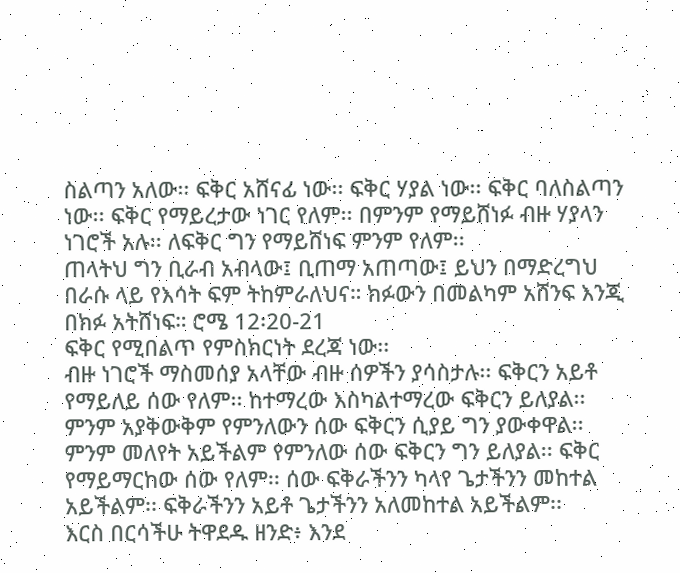ስልጣን አለው፡፡ ፍቅር አሸናፊ ነው፡፡ ፍቅር ሃያል ነው፡፡ ፍቅር ባለስልጣን ነው፡፡ ፍቅር የማይረታው ነገር የለም፡፡ በምንም የማይሸነፉ ብዙ ሃያላን ነገሮች አሉ፡፡ ለፍቅር ግን የማይሸነፍ ምንም የለም፡፡
ጠላትህ ግን ቢራብ አብላው፤ ቢጠማ አጠጣው፤ ይህን በማድረግህ በራሱ ላይ የእሳት ፍም ትከምራለህና። ክፉውን በመልካም አሸንፍ እንጂ በክፉ አትሸነፍ። ሮሜ 12፡20-21
ፍቅር የሚበልጥ የምስክርነት ደረጃ ነው፡፡
ብዙ ነገሮች ማስመሰያ አላቸው ብዙ ሰዎችን ያሳስታሉ፡፡ ፍቅርን አይቶ የማይለይ ሰው የለም፡፡ ከተማረው እስካልተማረው ፍቅርን ይለያል፡፡ ምንም አያቅውቅም የምንለውን ሰው ፍቅርን ሲያይ ግን ያውቀዋል፡፡ ምንም መለየት አይችልም የምንለው ሰው ፍቅርን ግን ይለያል፡፡ ፍቅር የማይማርከው ሰው የለም፡፡ ሰው ፍቅራችንን ካላየ ጌታችንን መከተል አይችልም፡፡ ፍቅራችንን አይቶ ጌታችንን አለመከተል አይችልም፡፡
እርስ በርሳችሁ ትዋደዱ ዘንድ፥ እንደ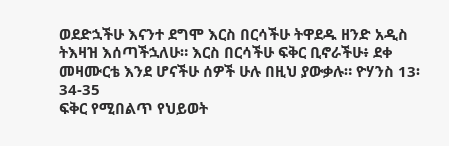ወደድኋችሁ እናንተ ደግሞ እርስ በርሳችሁ ትዋደዱ ዘንድ አዲስ ትእዛዝ እሰጣችኋለሁ። እርስ በርሳችሁ ፍቅር ቢኖራችሁ፥ ደቀ መዛሙርቴ እንደ ሆናችሁ ሰዎች ሁሉ በዚህ ያውቃሉ። ዮሃንስ 13፡34-35
ፍቅር የሚበልጥ የህይወት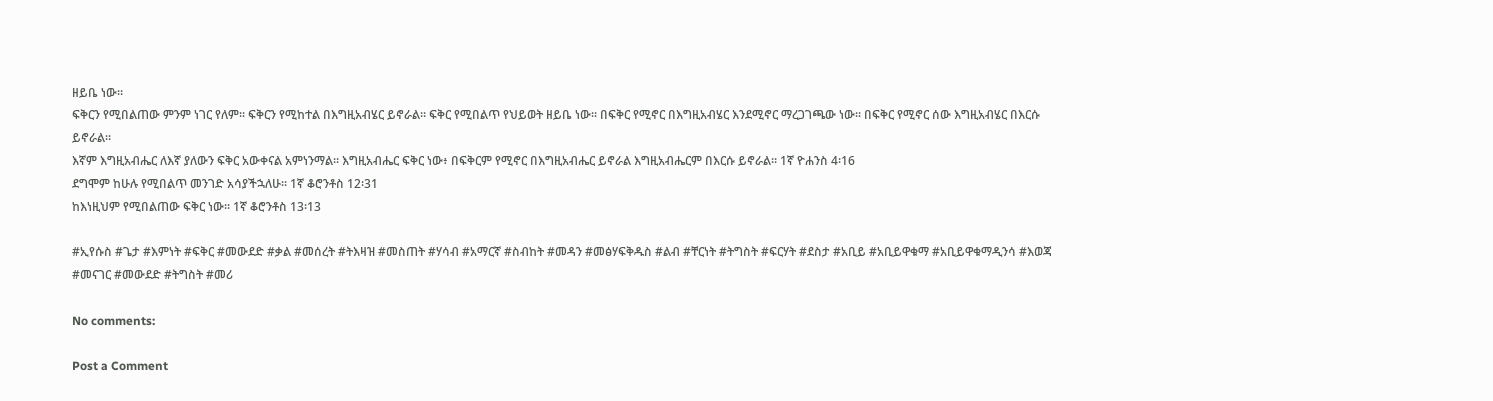ዘይቤ ነው፡፡
ፍቅርን የሚበልጠው ምንም ነገር የለም፡፡ ፍቅርን የሚከተል በእግዚአብሄር ይኖራል፡፡ ፍቅር የሚበልጥ የህይወት ዘይቤ ነው፡፡ በፍቅር የሚኖር በእግዚአብሄር እንደሚኖር ማረጋገጫው ነው፡፡ በፍቅር የሚኖር ሰው እግዚአብሄር በእርሱ ይኖራል፡፡
እኛም እግዚአብሔር ለእኛ ያለውን ፍቅር አውቀናል አምነንማል። እግዚአብሔር ፍቅር ነው፥ በፍቅርም የሚኖር በእግዚአብሔር ይኖራል እግዚአብሔርም በእርሱ ይኖራል። 1ኛ ዮሐንስ 4፡16
ደግሞም ከሁሉ የሚበልጥ መንገድ አሳያችኋለሁ። 1ኛ ቆሮንቶስ 12፡31
ከእነዚህም የሚበልጠው ፍቅር ነው። 1ኛ ቆሮንቶስ 13፡13

#ኢየሱስ #ጌታ #እምነት #ፍቅር #መውደድ #ቃል #መሰረት #ትእዛዝ #መስጠት #ሃሳብ #አማርኛ #ስብከት #መዳን #መፅሃፍቅዱስ #ልብ #ቸርነት #ትግስት #ፍርሃት #ደስታ #አቢይ #አቢይዋቁማ #አቢይዋቁማዲንሳ #እወጃ #መናገር #መውደድ #ትግስት #መሪ

No comments:

Post a Comment